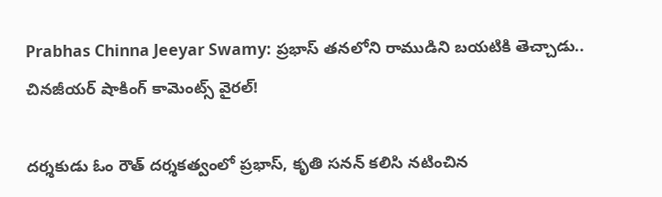Prabhas Chinna Jeeyar Swamy: ప్రభాస్ తనలోని రాముడిని బయటికి తెచ్చాడు.. చినజీయర్ షాకింగ్ కామెంట్స్ వైరల్!

దర్శకుడు ఓం రౌత్ దర్శకత్వంలో ప్రభాస్, కృతి సనన్ కలిసి నటించిన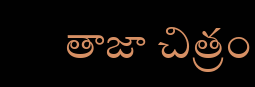తాజా చిత్రం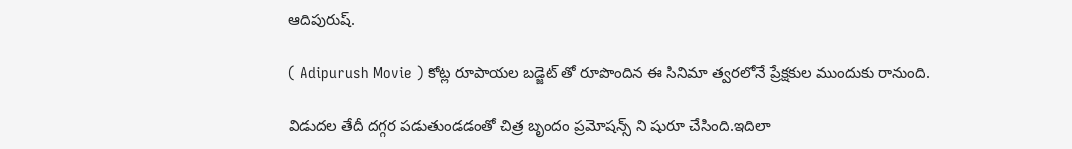ఆదిపురుష్.

( Adipurush Movie ) కోట్ల రూపాయల బడ్జెట్ తో రూపొందిన ఈ సినిమా త్వరలోనే ప్రేక్షకుల ముందుకు రానుంది.

విడుదల తేదీ దగ్గర పడుతుండడంతో చిత్ర బృందం ప్రమోషన్స్ ని షురూ చేసింది.ఇదిలా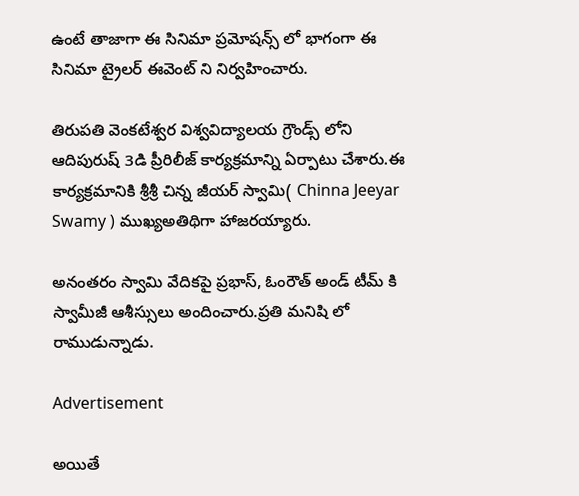ఉంటే తాజాగా ఈ సినిమా ప్రమోషన్స్ లో భాగంగా ఈ సినిమా ట్రైలర్ ఈవెంట్ ని నిర్వహించారు.

తిరుపతి వెంకటేశ్వర విశ్వవిద్యాలయ గ్రౌండ్స్ లోని ఆదిపురుష్ 3డి ప్రీరిలీజ్ కార్యక్రమాన్ని ఏర్పాటు చేశారు.ఈ కార్యక్రమానికి శ్రీశ్రీ చిన్న జీయర్ స్వామి( Chinna Jeeyar Swamy ) ముఖ్యఅతిథిగా హాజరయ్యారు.

అనంతరం స్వామి వేదికపై ప్రభాస్, ఓంరౌత్ అండ్ టీమ్ కి స్వామీజీ ఆశీస్సులు అందించారు.ప్రతి మనిషి లో రాముడున్నాడు.

Advertisement

అయితే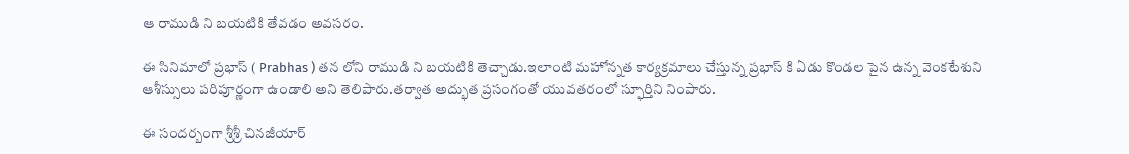ఆ రాముడి ని బయటికి తేవడం అవసరం.

ఈ సినిమాలో ప్రభాస్ ( Prabhas ) తన లోని రాముడి ని బయటికి తెచ్చాడు.ఇలాంటి మహోన్నత కార్యక్రమాలు చేస్తున్న ప్రభాస్ కి ఏడు కొండల పైన ఉన్న వెంకటేశుని ఆశీస్సులు పరిపూర్ణంగా ఉండాలి అని తెలిపారు.తర్వాత అద్భుత ప్రసంగంతో యువతరంలో స్ఫూర్తిని నింపారు.

ఈ సందర్బంగా శ్రీశ్రీ చినజీయార్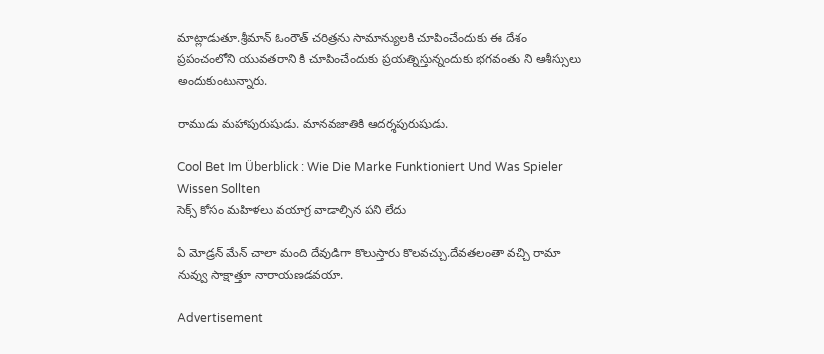మాట్లాడుతూ.శ్రీమాన్ ఓంరౌత్ చరిత్రను సామాన్యులకి చూపించేందుకు ఈ దేశం ప్రపంచంలోని యువతరాని కి చూపించేందుకు ప్రయత్నిస్తున్నందుకు భగవంతు ని ఆశీస్సులు అందుకుంటున్నారు.

రాముడు మహాపురుషుడు. మానవజాతికి ఆదర్శపురుషుడు.

Cool Bet Im Überblick : Wie Die Marke Funktioniert Und Was Spieler Wissen Sollten
సెక్స్ కోసం మహిళలు వయాగ్ర వాడాల్సిన పని లేదు

ఏ మోడ్రన్ మేన్ చాలా మంది దేవుడిగా కొలుస్తారు కొలవచ్చు.దేవతలంతా వచ్చి రామా నువ్వు సాక్షాత్తూ నారాయణడవయా.

Advertisement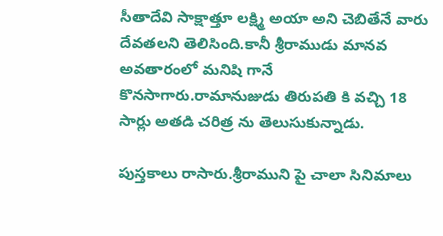సీతాదేవి సాక్షాత్తూ లక్ష్మి అయా అని చెబితేనే వారు దేవతలని తెలిసింది.కానీ శ్రీరాముడు మానవ అవతారంలో మనిషి గానే కొనసాగారు.రామానుజుడు తిరుపతి కి వచ్చి 18 సార్లు అతడి చరిత్ర ను తెలుసుకున్నాడు.

పుస్తకాలు రాసారు.శ్రీరాముని పై చాలా సినిమాలు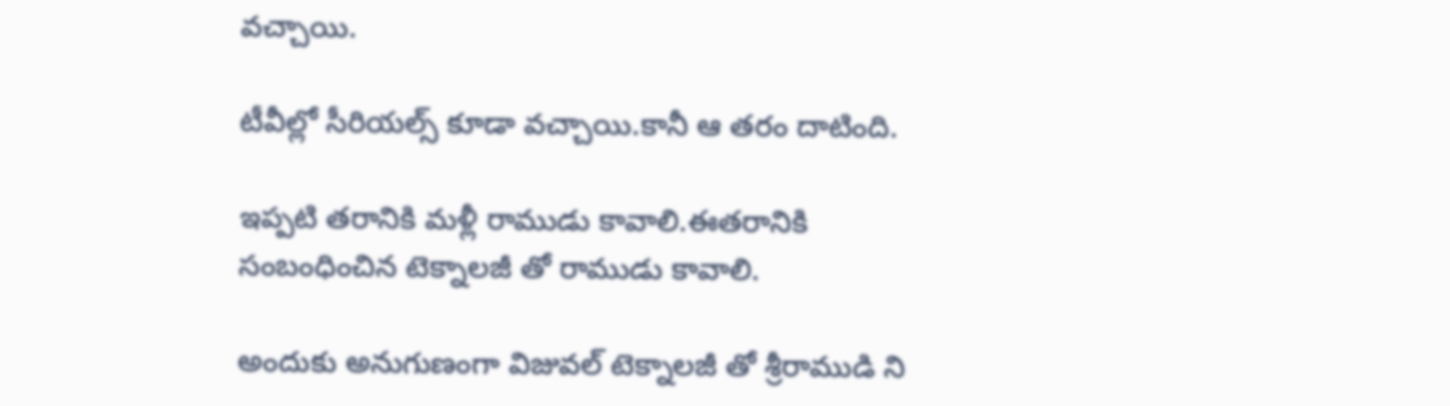వచ్చాయి.

టీవీల్లో సీరియల్స్ కూడా వచ్చాయి.కానీ ఆ తరం దాటింది.

ఇప్పటి తరానికి మళ్లీ రాముడు కావాలి.ఈతరానికి సంబంధించిన టెక్నాలజీ తో రాముడు కావాలి.

అందుకు అనుగుణంగా విజువల్ టెక్నాలజీ తో శ్రీరాముడి ని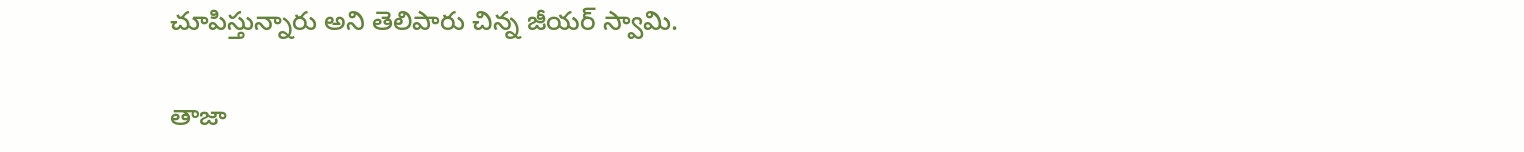చూపిస్తున్నారు అని తెలిపారు చిన్న జీయర్ స్వామి.

తాజా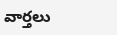వార్తలు